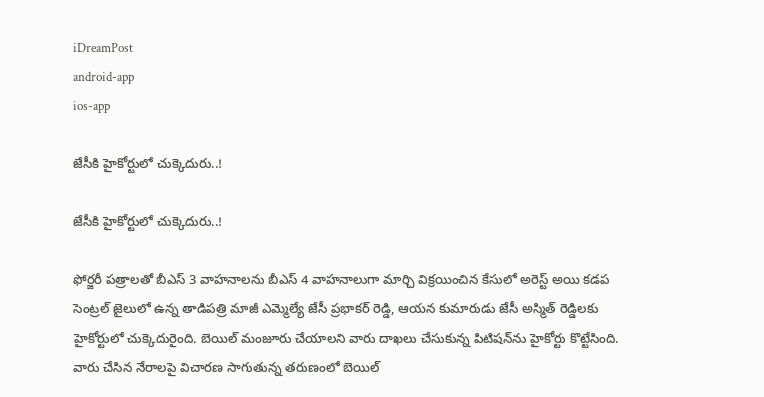iDreamPost
android-app
ios-app

జేసీకి హైకోర్టులో చుక్కెదురు..!

జేసీకి హైకోర్టులో చుక్కెదురు..!

ఫోర్జరీ పత్రాలతో బీఎస్‌ 3 వాహనాలను బీఎస్‌ 4 వాహనాలుగా మార్చి విక్రయించిన కేసులో అరెస్ట్‌ అయి కడప సెంట్రల్‌ జైలులో ఉన్న తాడిపత్రి మాజీ ఎమ్మెల్యే జేసీ ప్రభాకర్‌ రెడ్డి, ఆయన కుమారుడు జేసీ అస్మిత్‌ రెడ్డిలకు హైకోర్టులో చుక్కెదురైంది. బెయిల్‌ మంజూరు చేయాలని వారు దాఖలు చేసుకున్న పిటిషన్‌ను హైకోర్టు కొట్టేసింది. వారు చేసిన నేరాలపై విచారణ సాగుతున్న తరుణంలో బెయిల్‌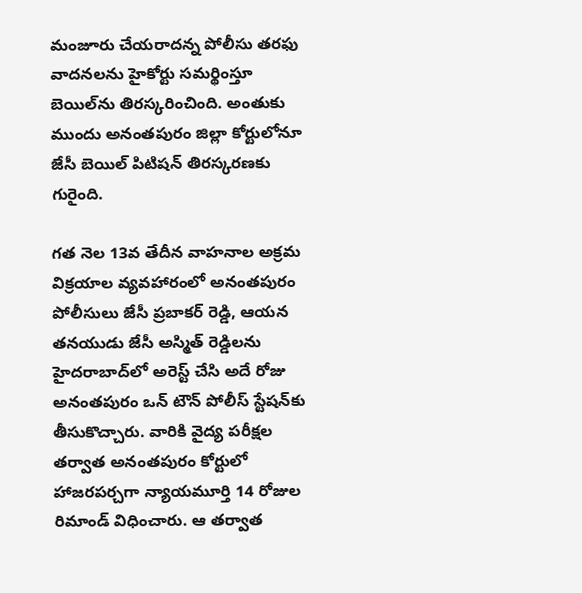మంజూరు చేయరాదన్న పోలీసు తరఫు వాదనలను హైకోర్టు సమర్థింస్తూ బెయిల్‌ను తిరస్కరించింది. అంతుకు ముందు అనంతపురం జిల్లా కోర్టులోనూ జేసీ బెయిల్‌ పిటిషన్‌ తిరస్కరణకు గురైంది.

గత నెల 13వ తేదీన వాహనాల అక్రమ విక్రయాల వ్యవహారంలో అనంతపురం పోలీసులు జేసీ ప్రబాకర్‌ రెడ్డి, ఆయన తనయుడు జేసీ అస్మిత్‌ రెడ్డిలను హైదరాబాద్‌లో అరెస్ట్‌ చేసి అదే రోజు అనంతపురం ఒన్‌ టౌన్‌ పోలీస్‌ స్టేషన్‌కు తీసుకొచ్చారు. వారికి వైద్య పరీక్షల తర్వాత అనంతపురం కోర్టులో హాజరపర్చగా న్యాయమూర్తి 14 రోజుల రిమాండ్‌ విధించారు. ఆ తర్వాత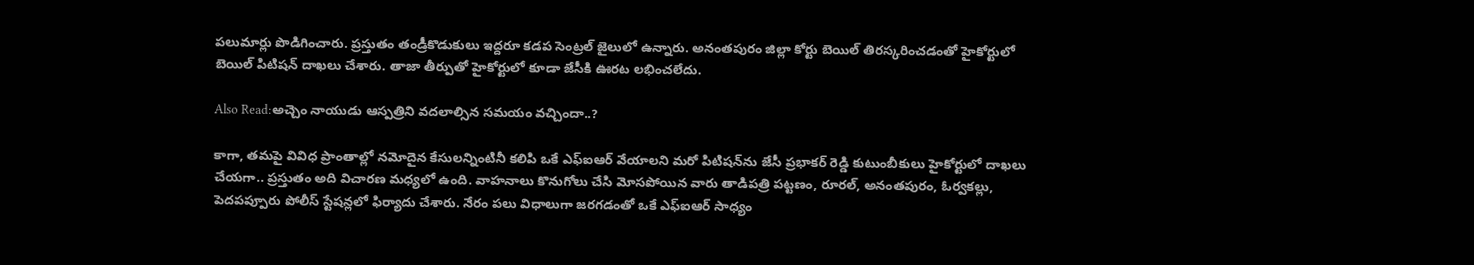పలుమార్లు పొడిగించారు. ప్రస్తుతం తండ్రీకొడుకులు ఇద్దరూ కడప సెంట్రల్‌ జైలులో ఉన్నారు. అనంతపురం జిల్లా కోర్టు బెయిల్‌ తిరస్కరించడంతో హైకోర్టులో బెయిల్‌ పిటిషన్‌ దాఖలు చేశారు. తాజా తీర్పుతో హైకోర్టులో కూడా జేసీకి ఊరట లభించలేదు.

Also Read:అచ్చెం నాయుడు ఆస్పత్రిని వదలాల్సిన సమయం వచ్చిందా..?

కాగా, తమపై వివిధ ప్రాంతాల్లో నమోదైన కేసులన్నింటినీ కలిపి ఒకే ఎఫ్‌ఐఆర్‌ వేయాలని మరో పిటిషన్‌ను జేసీ ప్రభాకర్‌ రెడ్డి కుటుంబీకులు హైకోర్టులో దాఖలు చేయగా.. ప్రస్తుతం అది విచారణ మధ్యలో ఉంది. వాహనాలు కొనుగోలు చేసి మోసపోయిన వారు తాడిపత్రి పట్టణం, రూరల్, అనంతపురం, ఓర్వకల్లు, పెదపప్పూరు పోలీస్‌ స్టేషన్లలో ఫిర్యాదు చేశారు. నేరం పలు విధాలుగా జరగడంతో ఒకే ఎఫ్‌ఐఆర్‌ సాధ్యం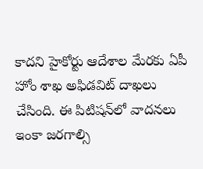కాదని హైకోర్టు ఆదేశాల మేరకు ఏపీ హోం శాఖ అఫిడవిట్‌ దాఖలు చేసింది. ఈ పిటిషన్‌లో వాదనలు ఇంకా జరగాల్సి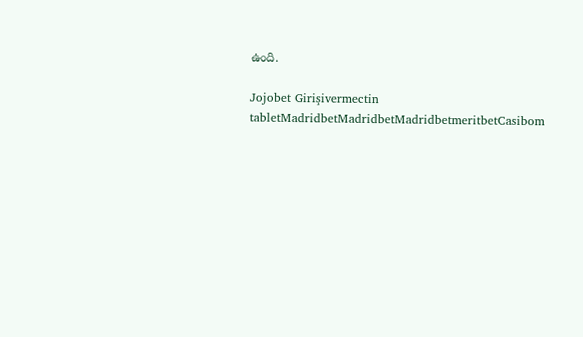ఉంది.

Jojobet Girişivermectin tabletMadridbetMadridbetMadridbetmeritbetCasibom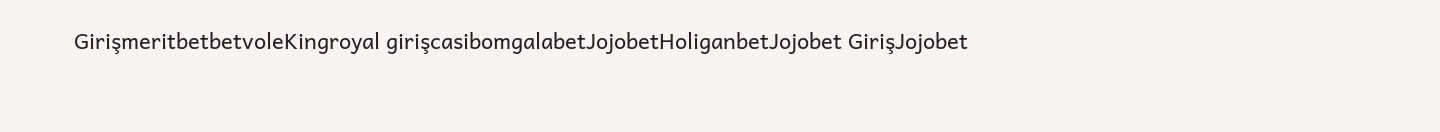GirişmeritbetbetvoleKingroyal girişcasibomgalabetJojobetHoliganbetJojobet GirişJojobet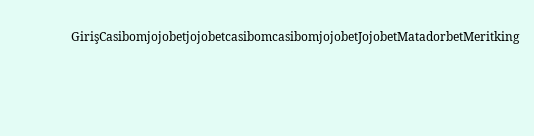GirişCasibomjojobetjojobetcasibomcasibomjojobetJojobetMatadorbetMeritking